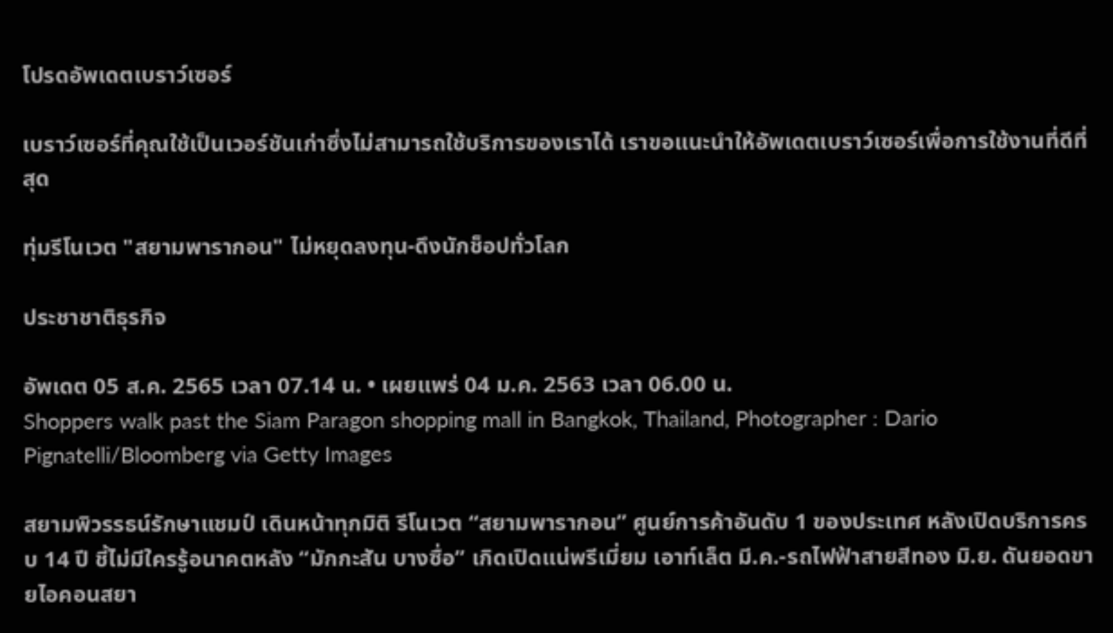โปรดอัพเดตเบราว์เซอร์

เบราว์เซอร์ที่คุณใช้เป็นเวอร์ชันเก่าซึ่งไม่สามารถใช้บริการของเราได้ เราขอแนะนำให้อัพเดตเบราว์เซอร์เพื่อการใช้งานที่ดีที่สุด

ทุ่มรีโนเวต "สยามพารากอน" ไม่หยุดลงทุน-ดึงนักช็อปทั่วโลก

ประชาชาติธุรกิจ

อัพเดต 05 ส.ค. 2565 เวลา 07.14 น. • เผยแพร่ 04 ม.ค. 2563 เวลา 06.00 น.
Shoppers walk past the Siam Paragon shopping mall in Bangkok, Thailand, Photographer : Dario Pignatelli/Bloomberg via Getty Images

สยามพิวรรธน์รักษาแชมป์ เดินหน้าทุกมิติ รีโนเวต “สยามพารากอน” ศูนย์การค้าอันดับ 1 ของประเทศ หลังเปิดบริการครบ 14 ปี ชี้ไม่มีใครรู้อนาคตหลัง “มักกะสัน บางซื่อ” เกิดเปิดแน่พรีเมี่ยม เอาท์เล็ต มี.ค.-รถไฟฟ้าสายสีทอง มิ.ย. ดันยอดขายไอคอนสยา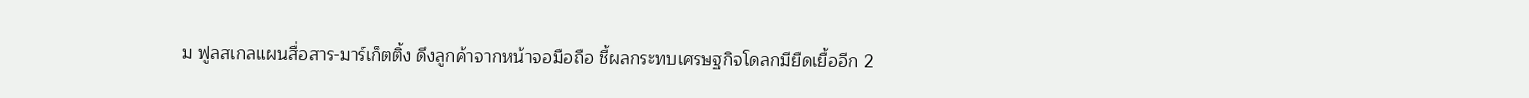ม ฟูลสเกลแผนสื่อสาร-มาร์เก็ตติ้ง ดึงลูกค้าจากหน้าจอมือถือ ชี้ผลกระทบเศรษฐกิจโดลกมียืดเยื้ออีก 2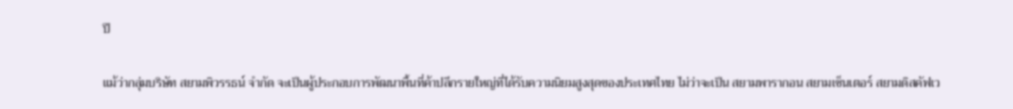ปี

แม้ว่ากลุ่มบริษัท สยามพิวรรธน์ จำกัด จะเป็นผู้ประกอบการพัฒนาพื้นที่ค้าปลีกรายใหญ่ที่ได้รับความนิยมสูงสุดของประเทศไทย ไม่ว่าจะเป็น สยามพารากอน สยามเซ็นเตอร์ สยามดิสคัฟเว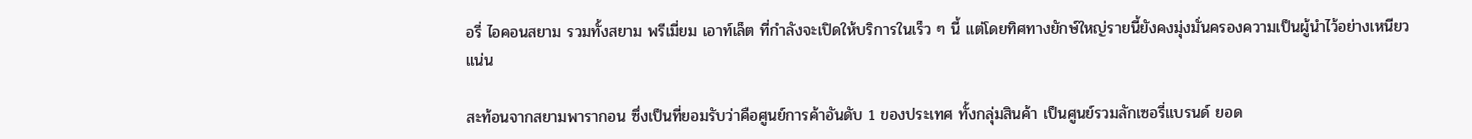อรี่ ไอคอนสยาม รวมทั้งสยาม พรีเมี่ยม เอาท์เล็ต ที่กำลังจะเปิดให้บริการในเร็ว ๆ นี้ แต่โดยทิศทางยักษ์ใหญ่รายนี้ยังคงมุ่งมั่นครองความเป็นผู้นำไว้อย่างเหนียวแน่น

สะท้อนจากสยามพารากอน ซึ่งเป็นที่ยอมรับว่าคือศูนย์การค้าอันดับ 1 ของประเทศ ทั้งกลุ่มสินค้า เป็นศูนย์รวมลักเซอรี่แบรนด์ ยอด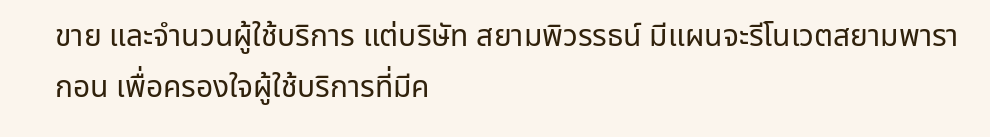ขาย และจำนวนผู้ใช้บริการ แต่บริษัท สยามพิวรรธน์ มีแผนจะรีโนเวตสยามพารากอน เพื่อครองใจผู้ใช้บริการที่มีค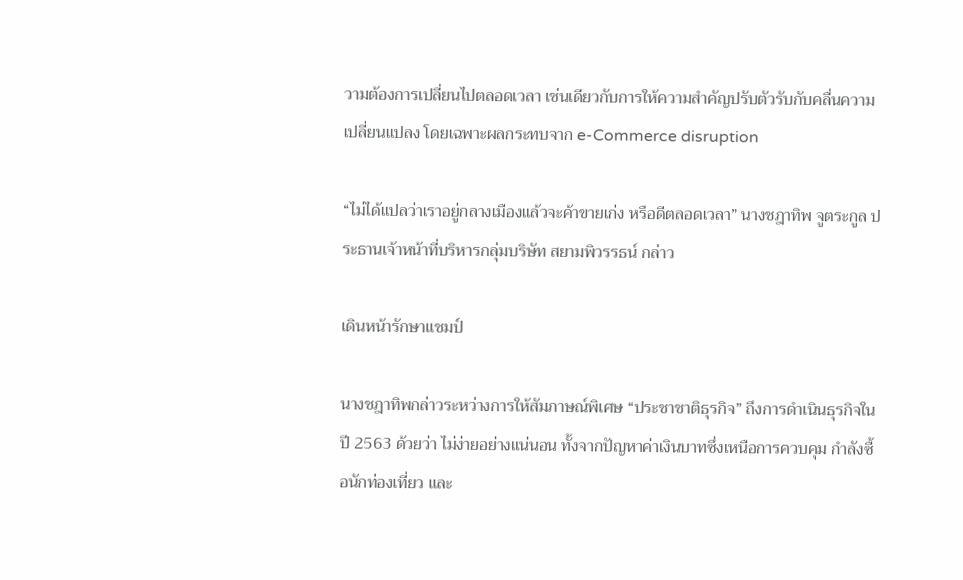วามต้องการเปลี่ยนไปตลอดเวลา เช่นเดียวกับการให้ความสำคัญปรับตัวรับกับคลื่นความเปลี่ยนแปลง โดยเฉพาะผลกระทบจาก e-Commerce disruption

“ไม่ได้แปลว่าเราอยู่กลางเมืองแล้วจะค้าขายเก่ง หรือดีตลอดเวลา” นางชฎาทิพ จูตระกูล ประธานเจ้าหน้าที่บริหารกลุ่มบริษัท สยามพิวรรธน์ กล่าว

เดินหน้ารักษาแชมป์

นางชฎาทิพกล่าวระหว่างการให้สัมภาษณ์พิเศษ “ประชาชาติธุรกิจ” ถึงการดำเนินธุรกิจในปี 2563 ด้วยว่า ไม่ง่ายอย่างแน่นอน ทั้งจากปัญหาค่าเงินบาทซึ่งเหนือการควบคุม กำลังซื้อนักท่องเที่ยว และ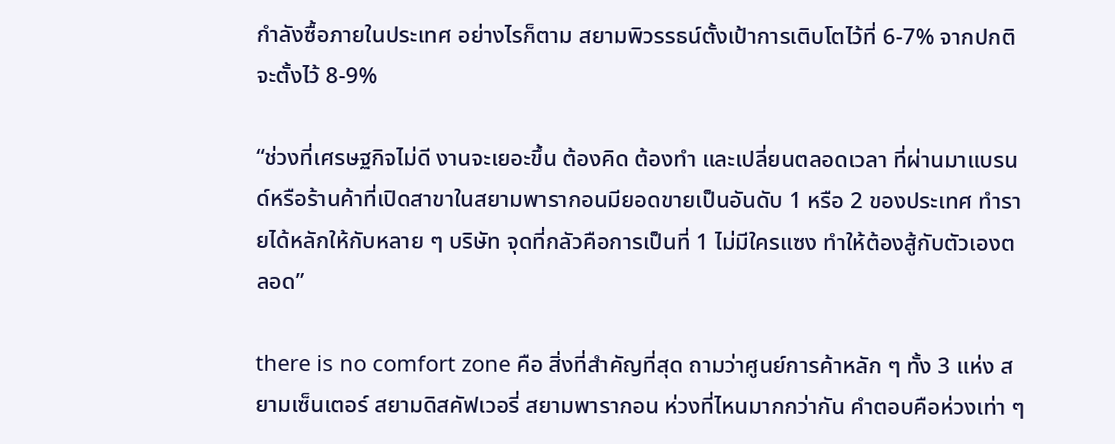กำลังซื้อภายในประเทศ อย่างไรก็ตาม สยามพิวรรธน์ตั้งเป้าการเติบโตไว้ที่ 6-7% จากปกติจะตั้งไว้ 8-9%

“ช่วงที่เศรษฐกิจไม่ดี งานจะเยอะขึ้น ต้องคิด ต้องทำ และเปลี่ยนตลอดเวลา ที่ผ่านมาแบรนด์หรือร้านค้าที่เปิดสาขาในสยามพารากอนมียอดขายเป็นอันดับ 1 หรือ 2 ของประเทศ ทำรายได้หลักให้กับหลาย ๆ บริษัท จุดที่กลัวคือการเป็นที่ 1 ไม่มีใครแซง ทำให้ต้องสู้กับตัวเองตลอด”

there is no comfort zone คือ สิ่งที่สำคัญที่สุด ถามว่าศูนย์การค้าหลัก ๆ ทั้ง 3 แห่ง สยามเซ็นเตอร์ สยามดิสคัฟเวอรี่ สยามพารากอน ห่วงที่ไหนมากกว่ากัน คำตอบคือห่วงเท่า ๆ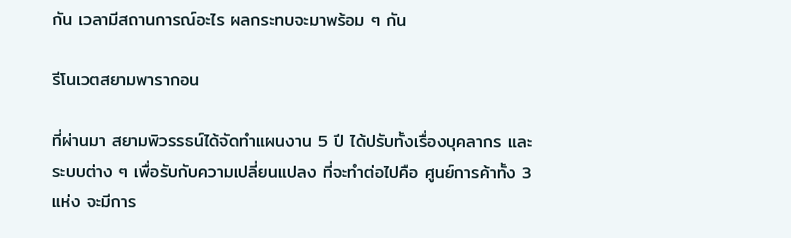กัน เวลามีสถานการณ์อะไร ผลกระทบจะมาพร้อม ๆ กัน

รีโนเวตสยามพารากอน

ที่ผ่านมา สยามพิวรรธน์ได้จัดทำแผนงาน 5 ปี ได้ปรับทั้งเรื่องบุคลากร และระบบต่าง ๆ เพื่อรับกับความเปลี่ยนแปลง ที่จะทำต่อไปคือ ศูนย์การค้าทั้ง 3 แห่ง จะมีการ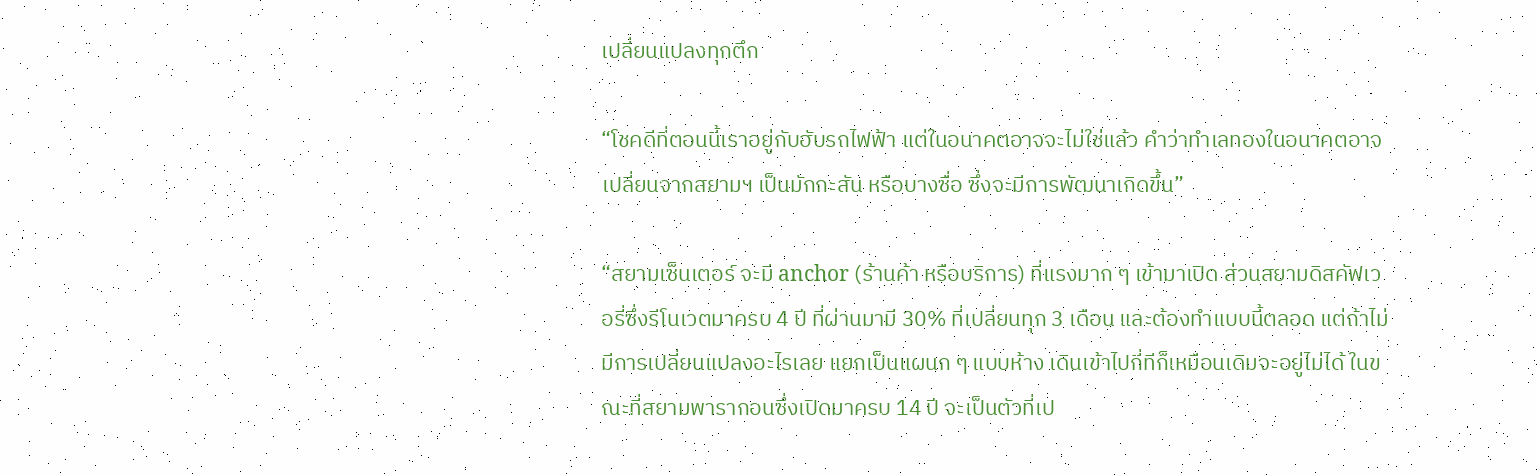เปลี่ยนแปลงทุกตึก

“โชคดีที่ตอนนี้เราอยู่กับฮับรถไฟฟ้า แต่ในอนาคตอาจจะไม่ใช่แล้ว คำว่าทำเลทองในอนาคตอาจเปลี่ยนจากสยามฯ เป็นมักกะสัน หรือบางซื่อ ซึ่งจะมีการพัฒนาเกิดขึ้น”

“สยามเซ็นเตอร์ จะมี anchor (ร้านค้า หรือบริการ) ที่แรงมาก ๆ เข้ามาเปิด ส่วนสยามดิสคัฟเวอรี่ซึ่งรีโนเวตมาครบ 4 ปี ที่ผ่านมามี 30% ที่เปลี่ยนทุก 3 เดือน และต้องทำแบบนี้ตลอด แต่ถ้าไม่มีการเปลี่ยนแปลงอะไรเลย แยกเป็นแผนก ๆ แบบห้าง เดินเข้าไปกี่ทีก็เหมือนเดิมจะอยู่ไม่ได้ ในขณะที่สยามพารากอนซึ่งเปิดมาครบ 14 ปี จะเป็นตัวที่เป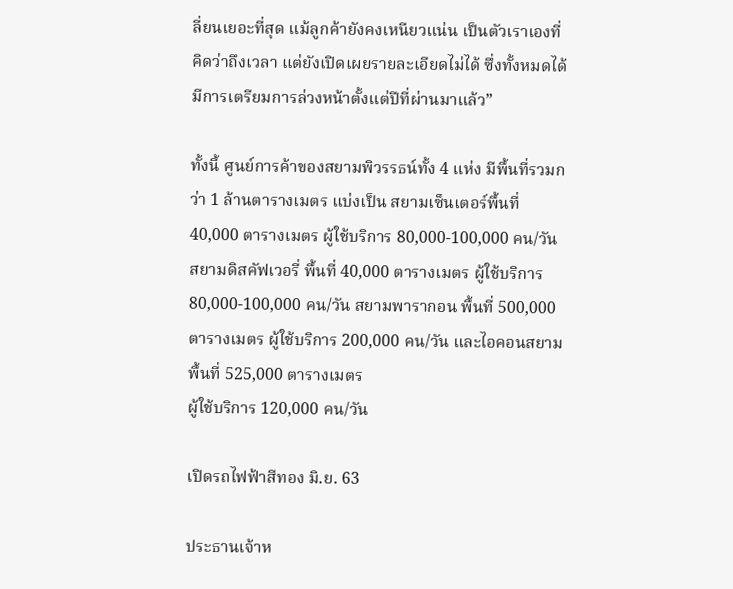ลี่ยนเยอะที่สุด แม้ลูกค้ายังคงเหนียวแน่น เป็นตัวเราเองที่คิดว่าถึงเวลา แต่ยังเปิดเผยรายละเอียดไม่ได้ ซึ่งทั้งหมดได้มีการเตรียมการล่วงหน้าตั้งแต่ปีที่ผ่านมาแล้ว”

ทั้งนี้ ศูนย์การค้าของสยามพิวรรธน์ทั้ง 4 แห่ง มีพื้นที่รวมกว่า 1 ล้านตารางเมตร แบ่งเป็น สยามเซ็นเตอร์พื้นที่ 40,000 ตารางเมตร ผู้ใช้บริการ 80,000-100,000 คน/วัน สยามดิสคัฟเวอรี่ พื้นที่ 40,000 ตารางเมตร ผู้ใช้บริการ 80,000-100,000 คน/วัน สยามพารากอน พื้นที่ 500,000 ตารางเมตร ผู้ใช้บริการ 200,000 คน/วัน และไอคอนสยาม พื้นที่ 525,000 ตารางเมตร
ผู้ใช้บริการ 120,000 คน/วัน

เปิดรถไฟฟ้าสีทอง มิ.ย. 63

ประธานเจ้าห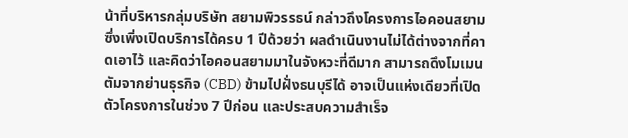น้าที่บริหารกลุ่มบริษัท สยามพิวรรธน์ กล่าวถึงโครงการไอคอนสยาม ซึ่งเพิ่งเปิดบริการได้ครบ 1 ปีด้วยว่า ผลดำเนินงานไม่ได้ต่างจากที่คาดเอาไว้ และคิดว่าไอคอนสยามมาในจังหวะที่ดีมาก สามารถดึงโมเมนตัมจากย่านธุรกิจ (CBD) ข้ามไปฝั่งธนบุรีได้ อาจเป็นแห่งเดียวที่เปิดตัวโครงการในช่วง 7 ปีก่อน และประสบความสำเร็จ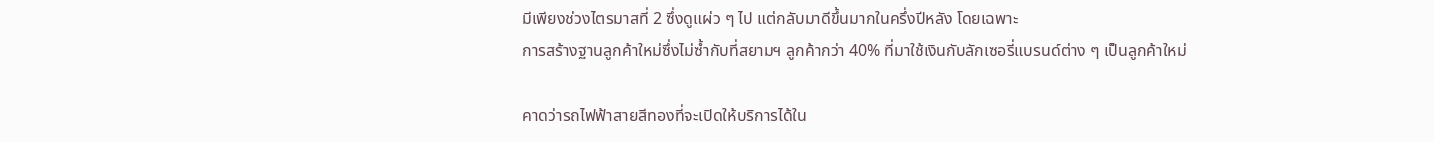มีเพียงช่วงไตรมาสที่ 2 ซึ่งดูแผ่ว ๆ ไป แต่กลับมาดีขึ้นมากในครึ่งปีหลัง โดยเฉพาะ
การสร้างฐานลูกค้าใหม่ซึ่งไม่ซ้ำกับที่สยามฯ ลูกค้ากว่า 40% ที่มาใช้เงินกับลักเซอรี่แบรนด์ต่าง ๆ เป็นลูกค้าใหม่

คาดว่ารถไฟฟ้าสายสีทองที่จะเปิดให้บริการได้ใน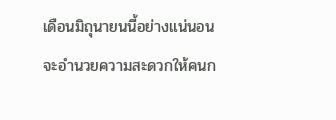เดือนมิถุนายนนี้อย่างแน่นอน จะอำนวยความสะดวกให้คนก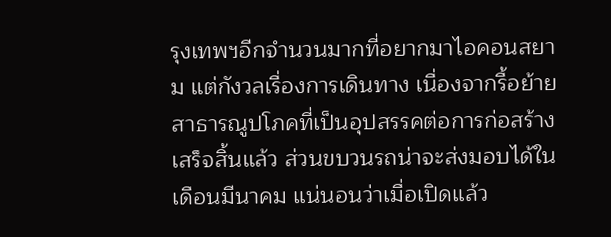รุงเทพฯอีกจำนวนมากที่อยากมาไอคอนสยาม แต่กังวลเรื่องการเดินทาง เนื่องจากรื้อย้ายสาธารณูปโภคที่เป็นอุปสรรคต่อการก่อสร้างเสร็จสิ้นแล้ว ส่วนขบวนรถน่าจะส่งมอบได้ในเดือนมีนาคม แน่นอนว่าเมื่อเปิดแล้ว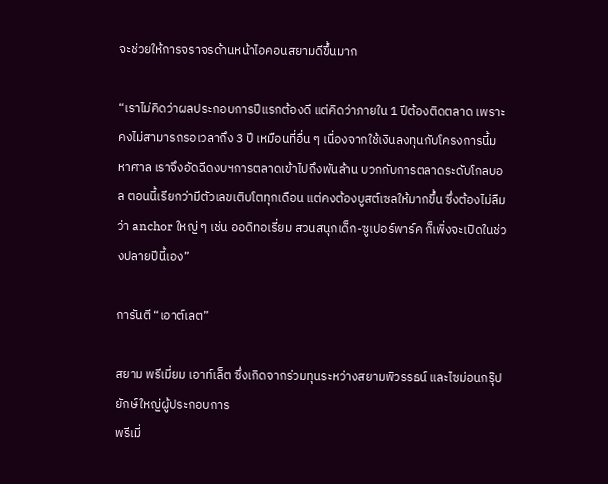จะช่วยให้การจราจรด้านหน้าไอคอนสยามดีขึ้นมาก

“เราไม่คิดว่าผลประกอบการปีแรกต้องดี แต่คิดว่าภายใน 1 ปีต้องติดตลาด เพราะคงไม่สามารถรอเวลาถึง 3 ปี เหมือนที่อื่น ๆ เนื่องจากใช้เงินลงทุนกับโครงการนี้มหาศาล เราจึงอัดฉีดงบฯการตลาดเข้าไปถึงพันล้าน บวกกับการตลาดระดับโกลบอล ตอนนี้เรียกว่ามีตัวเลขเติบโตทุกเดือน แต่คงต้องบูสต์เซลให้มากขึ้น ซึ่งต้องไม่ลืมว่า anchor ใหญ่ ๆ เช่น ออดิทอเรี่ยม สวนสนุกเด็ก-ซูเปอร์พาร์ค ก็เพิ่งจะเปิดในช่วงปลายปีนี้เอง”

การันตี “เอาต์เลต”

สยาม พรีเมี่ยม เอาท์เล็ต ซึ่งเกิดจากร่วมทุนระหว่างสยามพิวรรธน์ และไซม่อนกรุ๊ป ยักษ์ใหญ่ผู้ประกอบการ
พรีเมี่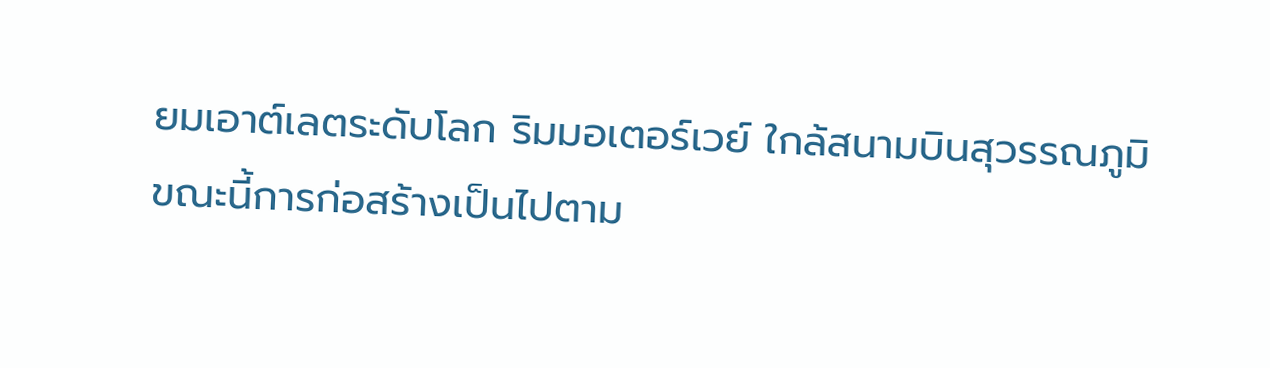ยมเอาต์เลตระดับโลก ริมมอเตอร์เวย์ ใกล้สนามบินสุวรรณภูมิ ขณะนี้การก่อสร้างเป็นไปตาม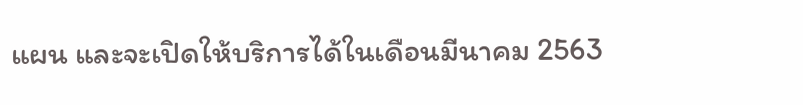แผน และจะเปิดให้บริการได้ในเดือนมีนาคม 2563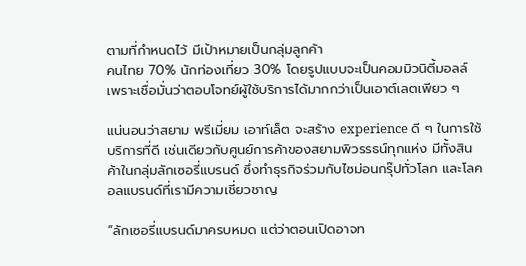ตามที่กำหนดไว้ มีเป้าหมายเป็นกลุ่มลูกค้า
คนไทย 70% นักท่องเที่ยว 30% โดยรูปแบบจะเป็นคอมมิวนิตี้มอลล์ เพราะเชื่อมั่นว่าตอบโจทย์ผู้ใช้บริการได้มากกว่าเป็นเอาต์เลตเพียว ๆ

แน่นอนว่าสยาม พรีเมี่ยม เอาท์เล็ต จะสร้าง experience ดี ๆ ในการใช้บริการที่ดี เช่นเดียวกับศูนย์การค้าของสยามพิวรรธน์ทุกแห่ง มีทั้งสินค้าในกลุ่มลักเซอรี่แบรนด์ ซึ่งทำธุรกิจร่วมกับไซม่อนกรุ๊ปทั่วโลก และโลคอลแบรนด์ที่เรามีความเชี่ยวชาญ

“ลักเซอรี่แบรนด์มาครบหมด แต่ว่าตอนเปิดอาจท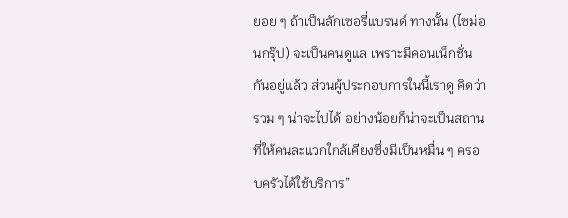ยอย ๆ ถ้าเป็นลักเซอรี่แบรนด์ ทางนั้น (ไซม่อนกรุ๊ป) จะเป็นคนดูแล เพราะมีคอนเน็กชั่นกันอยู่แล้ว ส่วนผู้ประกอบการในนี้เราดู คิดว่ารวม ๆ น่าจะไปได้ อย่างน้อยก็น่าจะเป็นสถานที่ให้คนละแวกใกล้เคียงซึ่งมีเป็นหมื่น ๆ ครอบครัวได้ใช้บริการ”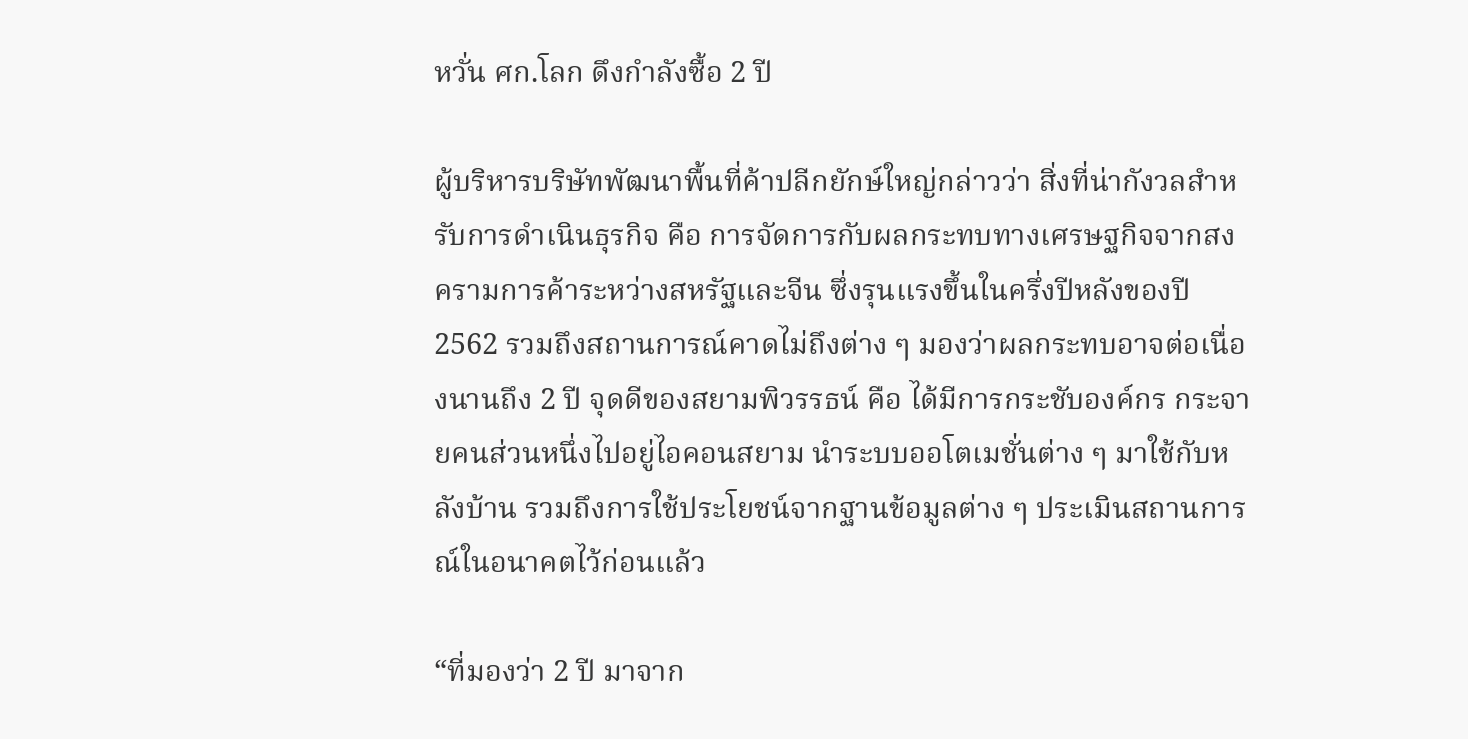หวั่น ศก.โลก ดึงกำลังซื้อ 2 ปี

ผู้บริหารบริษัทพัฒนาพื้นที่ค้าปลีกยักษ์ใหญ่กล่าวว่า สิ่งที่น่ากังวลสำหรับการดำเนินธุรกิจ คือ การจัดการกับผลกระทบทางเศรษฐกิจจากสงครามการค้าระหว่างสหรัฐและจีน ซึ่งรุนแรงขึ้นในครึ่งปีหลังของปี 2562 รวมถึงสถานการณ์คาดไม่ถึงต่าง ๆ มองว่าผลกระทบอาจต่อเนื่องนานถึง 2 ปี จุดดีของสยามพิวรรธน์ คือ ได้มีการกระชับองค์กร กระจายคนส่วนหนึ่งไปอยู่ไอคอนสยาม นำระบบออโตเมชั่นต่าง ๆ มาใช้กับหลังบ้าน รวมถึงการใช้ประโยชน์จากฐานข้อมูลต่าง ๆ ประเมินสถานการณ์ในอนาคตไว้ก่อนแล้ว

“ที่มองว่า 2 ปี มาจาก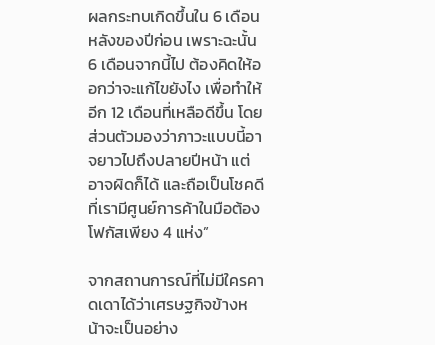ผลกระทบเกิดขึ้นใน 6 เดือนหลังของปีก่อน เพราะฉะนั้น 6 เดือนจากนี้ไป ต้องคิดให้ออกว่าจะแก้ไขยังไง เพื่อทำให้อีก 12 เดือนที่เหลือดีขึ้น โดยส่วนตัวมองว่าภาวะแบบนี้อาจยาวไปถึงปลายปีหน้า แต่อาจผิดก็ได้ และถือเป็นโชคดีที่เรามีศูนย์การค้าในมือต้องโฟกัสเพียง 4 แห่ง”

จากสถานการณ์ที่ไม่มีใครคาดเดาได้ว่าเศรษฐกิจข้างหน้าจะเป็นอย่าง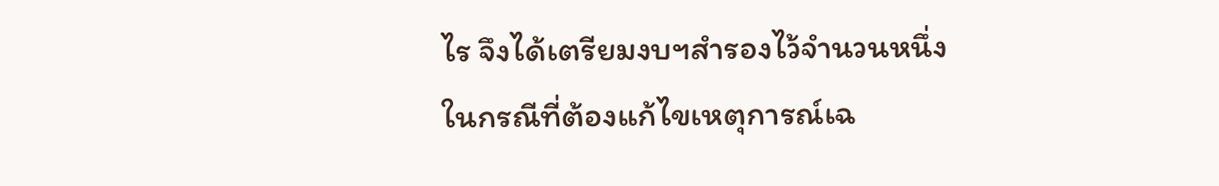ไร จึงได้เตรียมงบฯสำรองไว้จำนวนหนึ่งในกรณีที่ต้องแก้ไขเหตุการณ์เฉ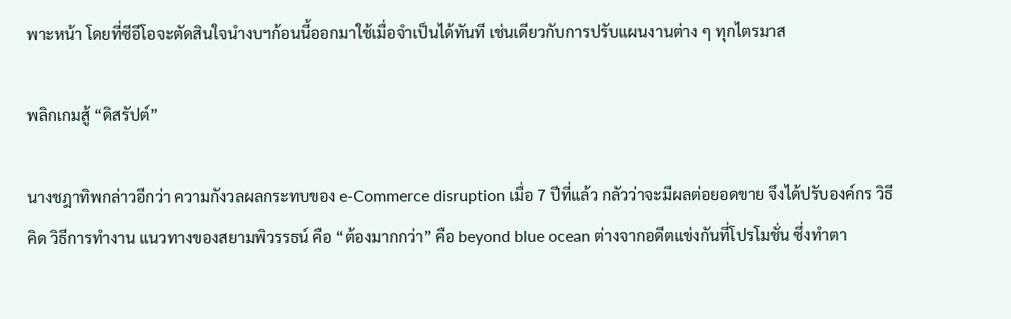พาะหน้า โดยที่ซีอีโอจะตัดสินใจนำงบฯก้อนนี้ออกมาใช้เมื่อจำเป็นได้ทันที เช่นเดียวกับการปรับแผนงานต่าง ๆ ทุกไตรมาส

พลิกเกมสู้ “ดิสรัปต์”

นางชฎาทิพกล่าวอีกว่า ความกังวลผลกระทบของ e-Commerce disruption เมื่อ 7 ปีที่แล้ว กลัวว่าจะมีผลต่อยอดขาย จึงได้ปรับองค์กร วิธีคิด วิธีการทำงาน แนวทางของสยามพิวรรธน์ คือ “ต้องมากกว่า” คือ beyond blue ocean ต่างจากอดีตแข่งกันที่โปรโมชั่น ซึ่งทำตา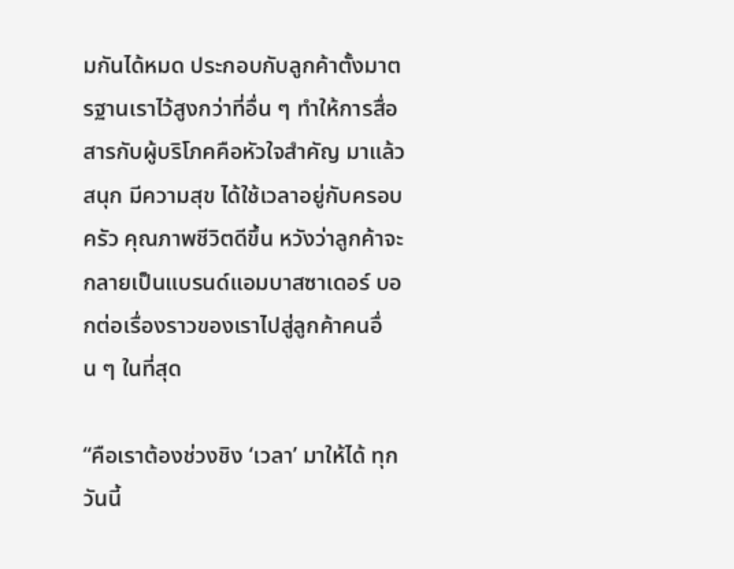มกันได้หมด ประกอบกับลูกค้าตั้งมาตรฐานเราไว้สูงกว่าที่อื่น ๆ ทำให้การสื่อสารกับผู้บริโภคคือหัวใจสำคัญ มาแล้วสนุก มีความสุข ได้ใช้เวลาอยู่กับครอบครัว คุณภาพชีวิตดีขึ้น หวังว่าลูกค้าจะกลายเป็นแบรนด์แอมบาสซาเดอร์ บอกต่อเรื่องราวของเราไปสู่ลูกค้าคนอื่น ๆ ในที่สุด

“คือเราต้องช่วงชิง ‘เวลา’ มาให้ได้ ทุกวันนี้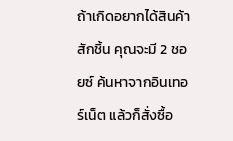ถ้าเกิดอยากได้สินค้าสักชิ้น คุณจะมี 2 ชอยซ์ ค้นหาจากอินเทอร์เน็ต แล้วก็สั่งซื้อ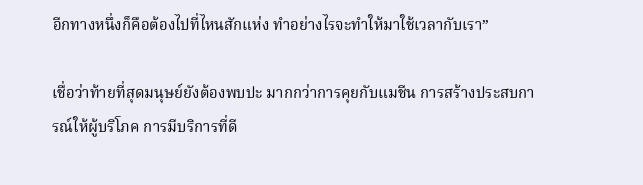อีกทางหนึ่งก็คือต้องไปที่ไหนสักแห่ง ทำอย่างไรจะทำให้มาใช้เวลากับเรา”

เชื่อว่าท้ายที่สุดมนุษย์ยังต้องพบปะ มากกว่าการคุยกับแมชีน การสร้างประสบการณ์ให้ผู้บริโภค การมีบริการที่ดี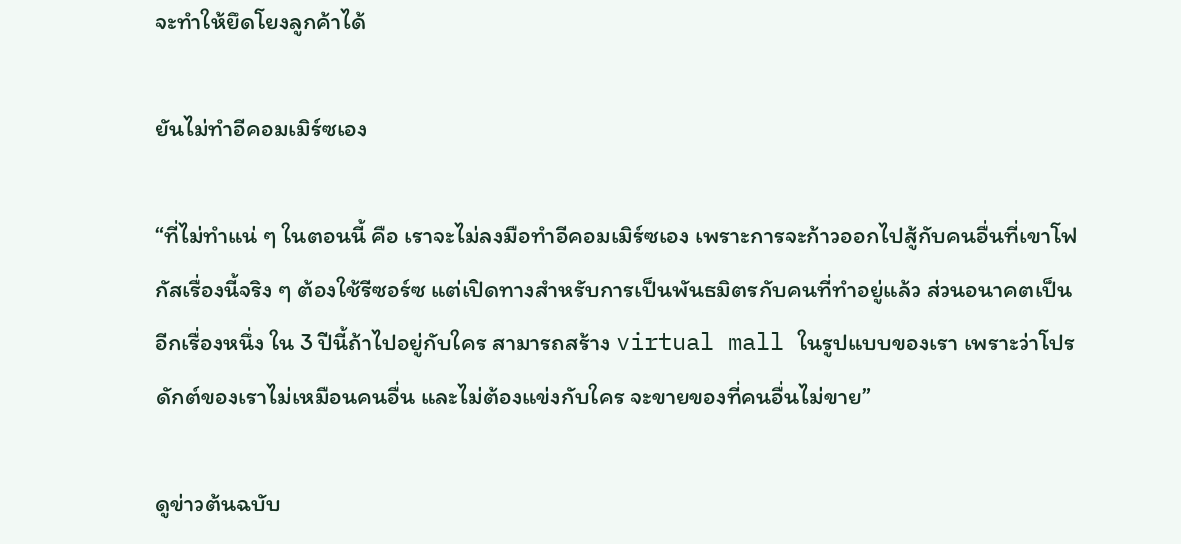จะทำให้ยึดโยงลูกค้าได้

ยันไม่ทำอีคอมเมิร์ซเอง

“ที่ไม่ทำแน่ ๆ ในตอนนี้ คือ เราจะไม่ลงมือทำอีคอมเมิร์ซเอง เพราะการจะก้าวออกไปสู้กับคนอื่นที่เขาโฟกัสเรื่องนี้จริง ๆ ต้องใช้รีซอร์ซ แต่เปิดทางสำหรับการเป็นพันธมิตรกับคนที่ทำอยู่แล้ว ส่วนอนาคตเป็นอีกเรื่องหนึ่ง ใน 3 ปีนี้ถ้าไปอยู่กับใคร สามารถสร้าง virtual mall ในรูปแบบของเรา เพราะว่าโปรดักต์ของเราไม่เหมือนคนอื่น และไม่ต้องแข่งกับใคร จะขายของที่คนอื่นไม่ขาย”

ดูข่าวต้นฉบับ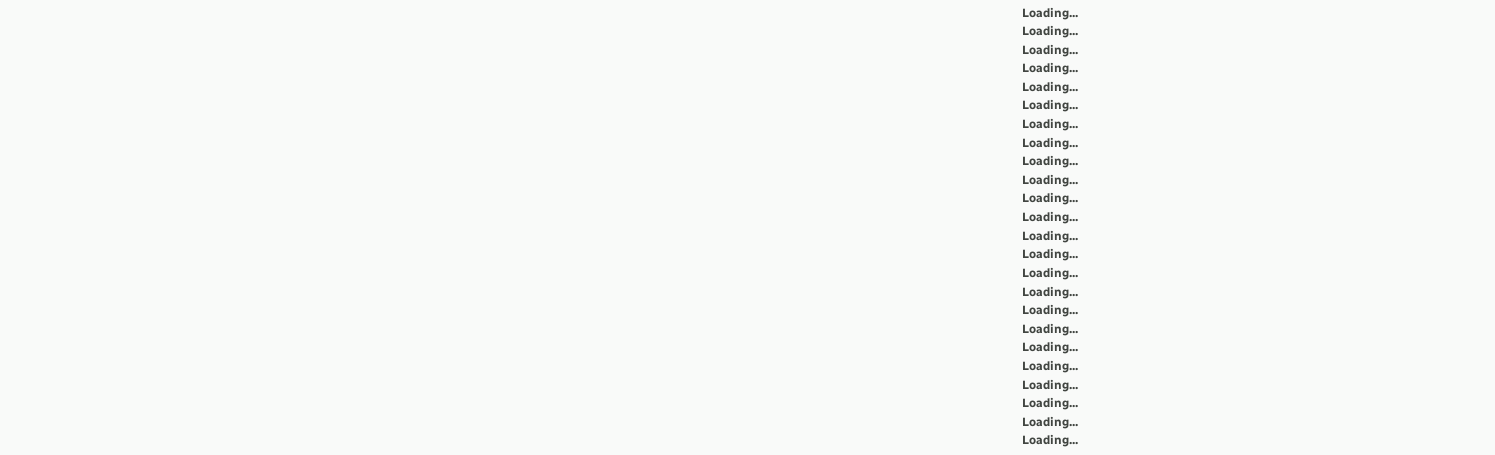Loading...
Loading...
Loading...
Loading...
Loading...
Loading...
Loading...
Loading...
Loading...
Loading...
Loading...
Loading...
Loading...
Loading...
Loading...
Loading...
Loading...
Loading...
Loading...
Loading...
Loading...
Loading...
Loading...
Loading...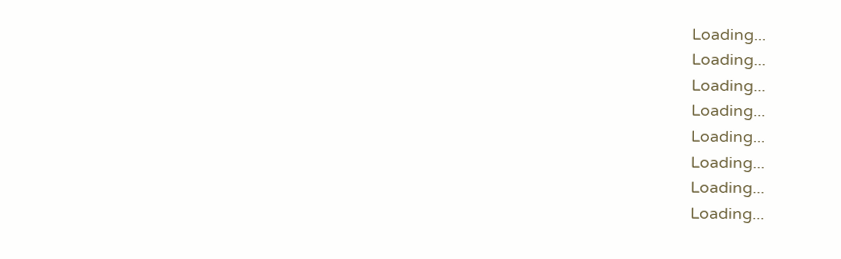Loading...
Loading...
Loading...
Loading...
Loading...
Loading...
Loading...
Loading...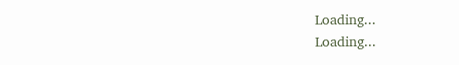Loading...
Loading...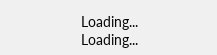Loading...
Loading...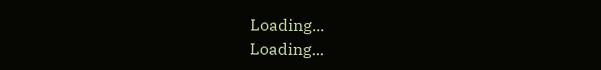Loading...
Loading...